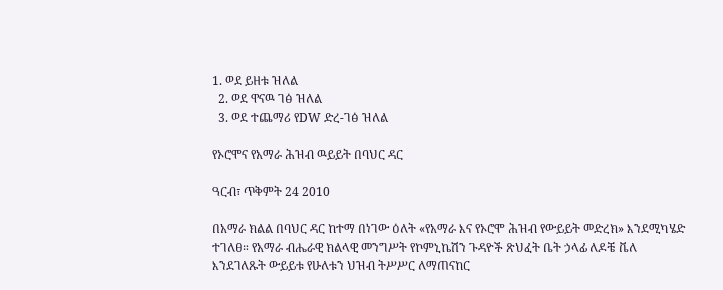1. ወደ ይዘቱ ዝለል
  2. ወደ ዋናዉ ገፅ ዝለል
  3. ወደ ተጨማሪ የDW ድረ-ገፅ ዝለል

የኦሮሞና የአማራ ሕዝብ ዉይይት በባህር ዳር

ዓርብ፣ ጥቅምት 24 2010

በአማራ ክልል በባህር ዳር ከተማ በነገው ዕለት «የአማራ እና የኦሮሞ ሕዝብ የውይይት መድረክ» እንደሚካሄድ ተገለፀ። የአማራ ብሔራዊ ክልላዊ መንግሥት የኮምኒኬሽን ጉዳዮች ጽህፈት ቤት ኃላፊ ለዶቼ ቬለ እንደገለጹት ውይይቱ የሁለቱን ህዝብ ትሥሥር ለማጠናከር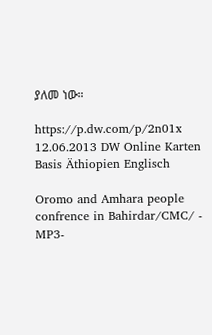ያለመ ነው።

https://p.dw.com/p/2n01x
12.06.2013 DW Online Karten Basis Äthiopien Englisch

Oromo and Amhara people confrence in Bahirdar/CMC/ - MP3-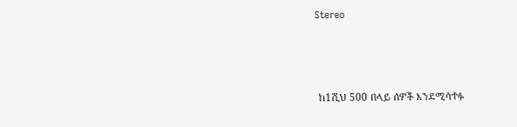Stereo



 ከ1ሺህ 500 በላይ ሰዎች እንደሚሳተፉ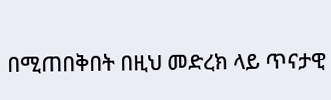በሚጠበቅበት በዚህ መድረክ ላይ ጥናታዊ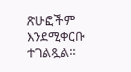ጽሁፎችም እንደሚቀርቡ ተገልጿል።